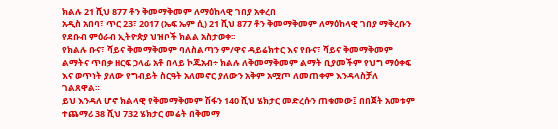ክልሉ 21 ሺህ 877 ቶን ቅመማቅመም ለማዕከላዊ ገበያ አቀረበ
አዲስ አበባ፣ ጥር 23፣ 2017 (ኤፍ ኤም ሲ) 21 ሺህ 877 ቶን ቅመማቅመም ለማዕከላዊ ገበያ ማቅረቡን የደቡብ ምዕራብ ኢትዮጵያ ህዝቦች ክልል አስታወቀ፡፡
የክልሉ ቡና፣ ሻይና ቅመማቅመም ባለስልጣን ም/ዋና ዳይሬክተር እና የቡና፣ ሻይና ቅመማቅመም ልማትና ጥበቃ ዘርፍ ኃላፊ አቶ በላይ ኮጁአብ÷ ክልሉ ለቅመማቅመም ልማት ቢያመችም የህግ ማዕቀፍ እና ወጥነት ያለው የግብይት ስርዓት አለመኖር ያለውን አቅም አሟጦ ለመጠቀም እንዳላስቻለ ገልጸዋል።
ይህ እንዳለ ሆኖ ክልላዊ የቅመማቅመም ሽፋን 140 ሺህ ሄክታር መድረሱን ጠቁመው፤ በበጀት አመቱም ተጨማሪ 38 ሺህ 732 ሄክታር መሬት በቅመማ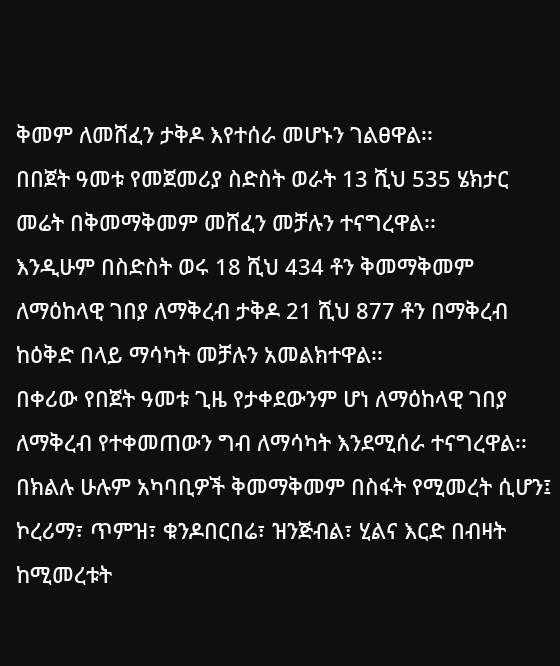ቅመም ለመሸፈን ታቅዶ እየተሰራ መሆኑን ገልፀዋል፡፡
በበጀት ዓመቱ የመጀመሪያ ስድስት ወራት 13 ሺህ 535 ሄክታር መሬት በቅመማቅመም መሸፈን መቻሉን ተናግረዋል፡፡
እንዲሁም በስድስት ወሩ 18 ሺህ 434 ቶን ቅመማቅመም ለማዕከላዊ ገበያ ለማቅረብ ታቅዶ 21 ሺህ 877 ቶን በማቅረብ ከዕቅድ በላይ ማሳካት መቻሉን አመልክተዋል፡፡
በቀሪው የበጀት ዓመቱ ጊዜ የታቀደውንም ሆነ ለማዕከላዊ ገበያ ለማቅረብ የተቀመጠውን ግብ ለማሳካት እንደሚሰራ ተናግረዋል፡፡
በክልሉ ሁሉም አካባቢዎች ቅመማቅመም በስፋት የሚመረት ሲሆን፤ ኮረሪማ፣ ጥምዝ፣ ቁንዶበርበሬ፣ ዝንጅብል፣ ሂልና እርድ በብዛት ከሚመረቱት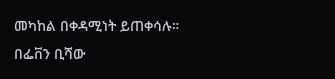መካከል በቀዳሚነት ይጠቀሳሉ።
በፌቨን ቢሻው